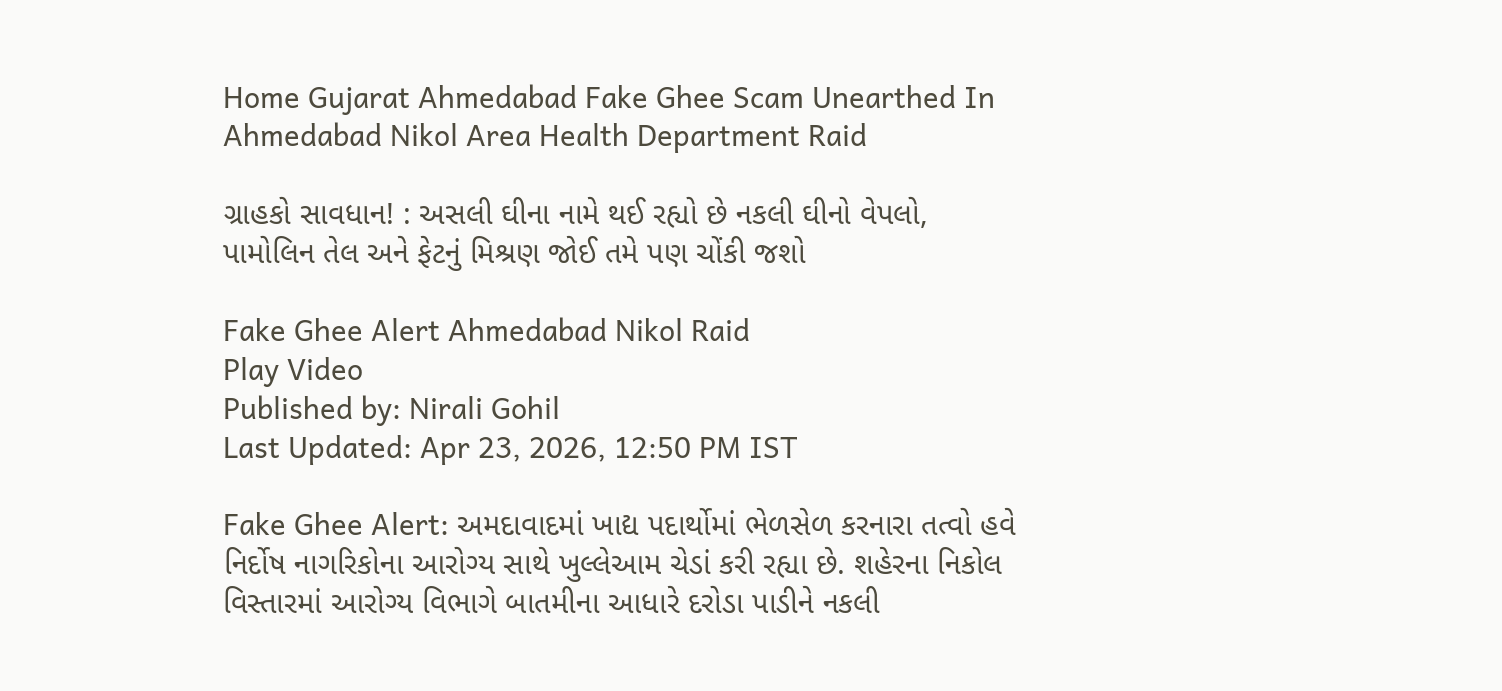Home Gujarat Ahmedabad Fake Ghee Scam Unearthed In Ahmedabad Nikol Area Health Department Raid

ગ્રાહકો સાવધાન! : અસલી ઘીના નામે થઈ રહ્યો છે નકલી ઘીનો વેપલો, પામોલિન તેલ અને ફેટનું મિશ્રણ જોઈ તમે પણ ચોંકી જશો

Fake Ghee Alert Ahmedabad Nikol Raid
Play Video
Published by: Nirali Gohil
Last Updated: Apr 23, 2026, 12:50 PM IST

Fake Ghee Alert: અમદાવાદમાં ખાદ્ય પદાર્થોમાં ભેળસેળ કરનારા તત્વો હવે નિર્દોષ નાગરિકોના આરોગ્ય સાથે ખુલ્લેઆમ ચેડાં કરી રહ્યા છે. શહેરના નિકોલ વિસ્તારમાં આરોગ્ય વિભાગે બાતમીના આધારે દરોડા પાડીને નકલી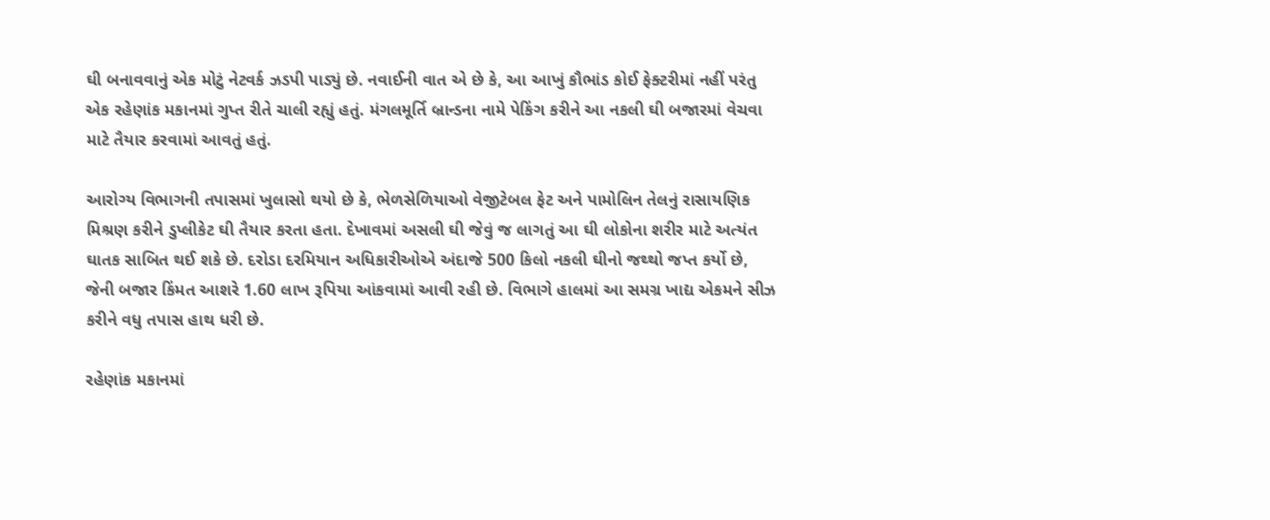ઘી બનાવવાનું એક મોટું નેટવર્ક ઝડપી પાડ્યું છે. નવાઈની વાત એ છે કે, આ આખું કૌભાંડ કોઈ ફેક્ટરીમાં નહીં પરંતુ એક રહેણાંક મકાનમાં ગુપ્ત રીતે ચાલી રહ્યું હતું. મંગલમૂર્તિ બ્રાન્ડના નામે પેકિંગ કરીને આ નકલી ઘી બજારમાં વેચવા માટે તૈયાર કરવામાં આવતું હતું.

આરોગ્ય વિભાગની તપાસમાં ખુલાસો થયો છે કે, ભેળસેળિયાઓ વેજીટેબલ ફેટ અને પામોલિન તેલનું રાસાયણિક મિશ્રણ કરીને ડુપ્લીકેટ ઘી તૈયાર કરતા હતા. દેખાવમાં અસલી ઘી જેવું જ લાગતું આ ઘી લોકોના શરીર માટે અત્યંત ઘાતક સાબિત થઈ શકે છે. દરોડા દરમિયાન અધિકારીઓએ અંદાજે 500 કિલો નકલી ઘીનો જથ્થો જપ્ત કર્યો છે, જેની બજાર કિંમત આશરે 1.60 લાખ રૂપિયા આંકવામાં આવી રહી છે. વિભાગે હાલમાં આ સમગ્ર ખાદ્ય એકમને સીઝ કરીને વધુ તપાસ હાથ ધરી છે.

રહેણાંક મકાનમાં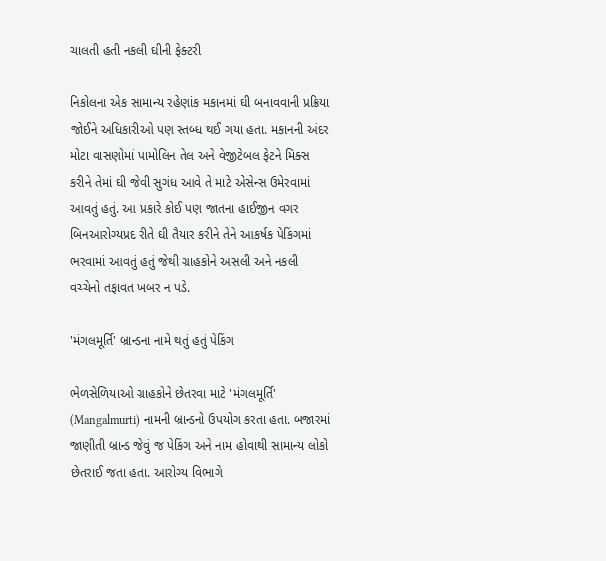ચાલતી હતી નકલી ઘીની ફેક્ટરી

નિકોલના એક સામાન્ય રહેણાંક મકાનમાં ઘી બનાવવાની પ્રક્રિયા જોઈને અધિકારીઓ પણ સ્તબ્ધ થઈ ગયા હતા. મકાનની અંદર મોટા વાસણોમાં પામોલિન તેલ અને વેજીટેબલ ફેટને મિક્સ કરીને તેમાં ઘી જેવી સુગંધ આવે તે માટે એસેન્સ ઉમેરવામાં આવતું હતું. આ પ્રકારે કોઈ પણ જાતના હાઈજીન વગર બિનઆરોગ્યપ્રદ રીતે ઘી તૈયાર કરીને તેને આકર્ષક પેકિંગમાં ભરવામાં આવતું હતું જેથી ગ્રાહકોને અસલી અને નકલી વચ્ચેનો તફાવત ખબર ન પડે.

'મંગલમૂર્તિ' બ્રાન્ડના નામે થતું હતું પેકિંગ

ભેળસેળિયાઓ ગ્રાહકોને છેતરવા માટે 'મંગલમૂર્તિ' (Mangalmurti) નામની બ્રાન્ડનો ઉપયોગ કરતા હતા. બજારમાં જાણીતી બ્રાન્ડ જેવું જ પેકિંગ અને નામ હોવાથી સામાન્ય લોકો છેતરાઈ જતા હતા. આરોગ્ય વિભાગે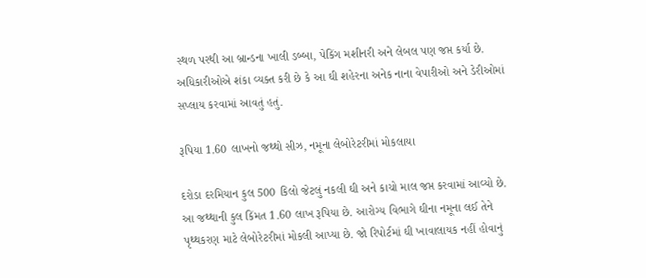સ્થળ પરથી આ બ્રાન્ડના ખાલી ડબ્બા, પેકિંગ મશીનરી અને લેબલ પણ જપ્ત કર્યા છે. અધિકારીઓએ શંકા વ્યક્ત કરી છે કે આ ઘી શહેરના અનેક નાના વેપારીઓ અને ડેરીઓમાં સપ્લાય કરવામાં આવતું હતું.

રૂપિયા 1.60 લાખનો જથ્થો સીઝ, નમૂના લેબોરેટરીમાં મોકલાયા

દરોડા દરમિયાન કુલ 500 કિલો જેટલું નકલી ઘી અને કાચો માલ જપ્ત કરવામાં આવ્યો છે. આ જથ્થાની કુલ કિંમત 1.60 લાખ રૂપિયા છે. આરોગ્ય વિભાગે ઘીના નમૂના લઈ તેને પૃથ્થકરણ માટે લેબોરેટરીમાં મોકલી આપ્યા છે. જો રિપોર્ટમાં ઘી ખાવાલાયક નહીં હોવાનું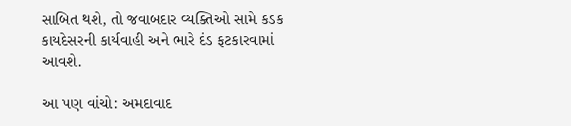સાબિત થશે, તો જવાબદાર વ્યક્તિઓ સામે કડક કાયદેસરની કાર્યવાહી અને ભારે દંડ ફટકારવામાં આવશે.

આ પણ વાંચો: અમદાવાદ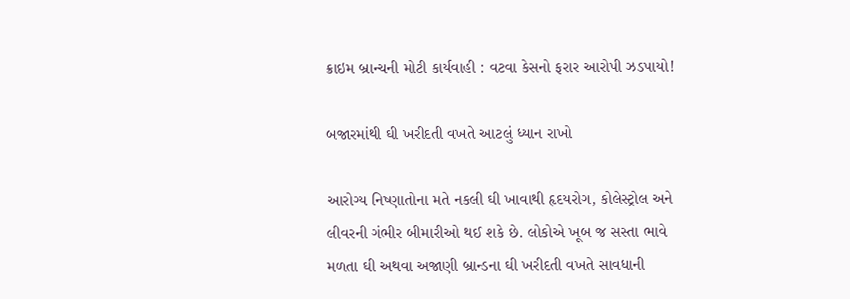ક્રાઇમ બ્રાન્ચની મોટી કાર્યવાહી : વટવા કેસનો ફરાર આરોપી ઝડપાયો!

બજારમાંથી ઘી ખરીદતી વખતે આટલું ધ્યાન રાખો

આરોગ્ય નિષ્ણાતોના મતે નકલી ઘી ખાવાથી હૃદયરોગ, કોલેસ્ટ્રોલ અને લીવરની ગંભીર બીમારીઓ થઈ શકે છે. લોકોએ ખૂબ જ સસ્તા ભાવે મળતા ઘી અથવા અજાણી બ્રાન્ડના ઘી ખરીદતી વખતે સાવધાની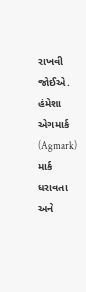રાખવી જોઈએ. હંમેશા એગમાર્ક (Agmark) માર્ક ધરાવતા અને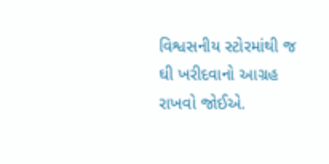વિશ્વસનીય સ્ટોરમાંથી જ ઘી ખરીદવાનો આગ્રહ રાખવો જોઈએ.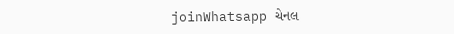joinWhatsapp ચેનલ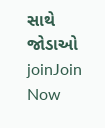સાથે જોડાઓ
joinJoin Now